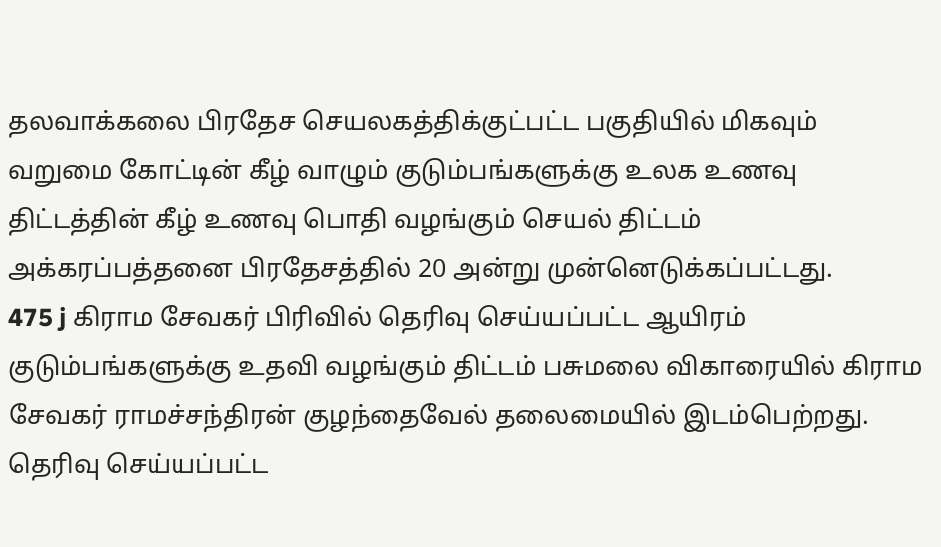தலவாக்கலை பிரதேச செயலகத்திக்குட்பட்ட பகுதியில் மிகவும் வறுமை கோட்டின் கீழ் வாழும் குடும்பங்களுக்கு உலக உணவு திட்டத்தின் கீழ் உணவு பொதி வழங்கும் செயல் திட்டம் அக்கரப்பத்தனை பிரதேசத்தில் 20 அன்று முன்னெடுக்கப்பட்டது.
475 j கிராம சேவகர் பிரிவில் தெரிவு செய்யப்பட்ட ஆயிரம் குடும்பங்களுக்கு உதவி வழங்கும் திட்டம் பசுமலை விகாரையில் கிராம சேவகர் ராமச்சந்திரன் குழந்தைவேல் தலைமையில் இடம்பெற்றது.
தெரிவு செய்யப்பட்ட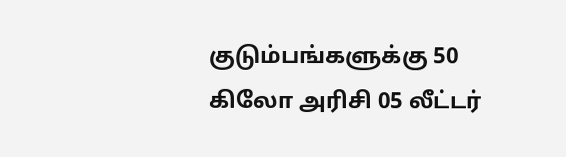குடும்பங்களுக்கு 50 கிலோ அரிசி 05 லீட்டர்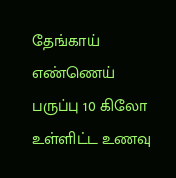தேங்காய் எண்ணெய் பருப்பு 10 கிலோ உள்ளிட்ட உணவு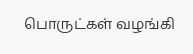பொருட்கள் வழங்கி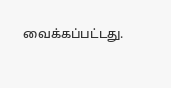வைக்கப்பட்டது.